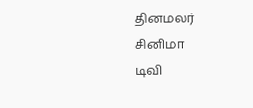தினமலர்
சினிமா
டிவி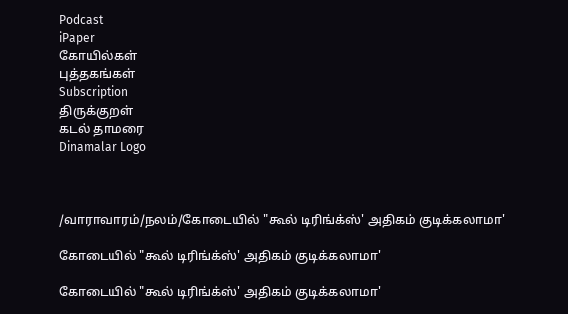Podcast
iPaper
கோயில்கள்
புத்தகங்கள்
Subscription
திருக்குறள்
கடல் தாமரை
Dinamalar Logo



/வாராவாரம்/நலம்/கோடையில் "கூல் டிரிங்க்ஸ்' அதிகம் குடிக்கலாமா'

கோடையில் "கூல் டிரிங்க்ஸ்' அதிகம் குடிக்கலாமா'

கோடையில் "கூல் டிரிங்க்ஸ்' அதிகம் குடிக்கலாமா'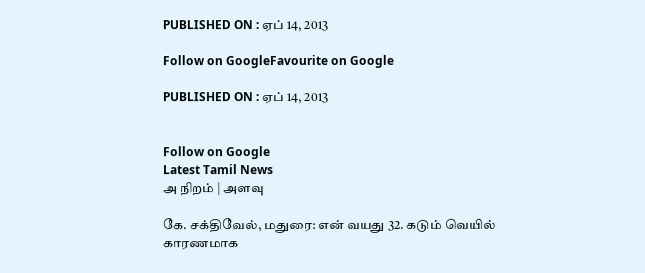PUBLISHED ON : ஏப் 14, 2013

Follow on GoogleFavourite on Google

PUBLISHED ON : ஏப் 14, 2013


Follow on Google
Latest Tamil News
அ நிறம் | அளவு

கே. சக்திவேல், மதுரை: என் வயது 32. கடும் வெயில் காரணமாக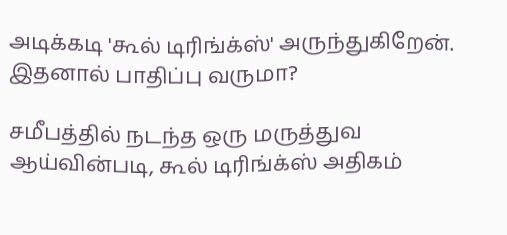அடிக்கடி 'கூல் டிரிங்க்ஸ்' அருந்துகிறேன். இதனால் பாதிப்பு வருமா?

சமீபத்தில் நடந்த ஒரு மருத்துவ ஆய்வின்படி, கூல் டிரிங்க்ஸ் அதிகம்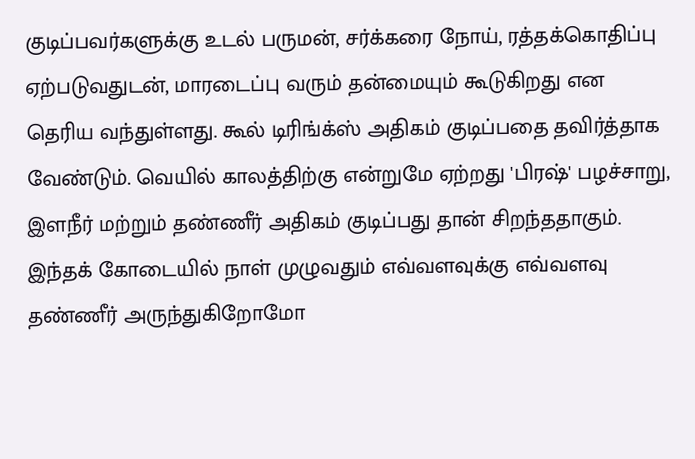குடிப்பவர்களுக்கு உடல் பருமன், சர்க்கரை நோய், ரத்தக்கொதிப்பு ஏற்படுவதுடன், மாரடைப்பு வரும் தன்மையும் கூடுகிறது என தெரிய வந்துள்ளது. கூல் டிரிங்க்ஸ் அதிகம் குடிப்பதை தவிர்த்தாக வேண்டும். வெயில் காலத்திற்கு என்றுமே ஏற்றது 'பிரஷ்' பழச்சாறு, இளநீர் மற்றும் தண்ணீர் அதிகம் குடிப்பது தான் சிறந்ததாகும். இந்தக் கோடையில் நாள் முழுவதும் எவ்வளவுக்கு எவ்வளவு தண்ணீர் அருந்துகிறோமோ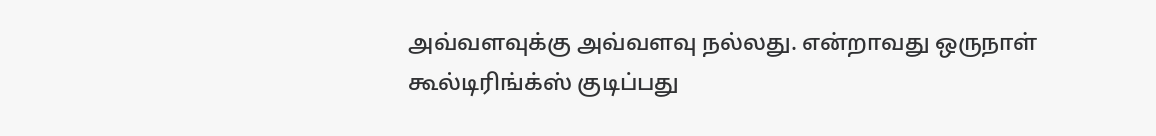அவ்வளவுக்கு அவ்வளவு நல்லது. என்றாவது ஒருநாள் கூல்டிரிங்க்ஸ் குடிப்பது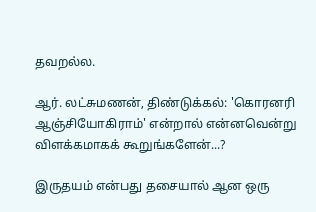தவறல்ல.

ஆர். லட்சுமணன், திண்டுக்கல்: 'கொரனரி ஆஞ்சியோகிராம்' என்றால் என்னவென்று விளக்கமாகக் கூறுங்களேன்...?

இருதயம் என்பது தசையால் ஆன ஒரு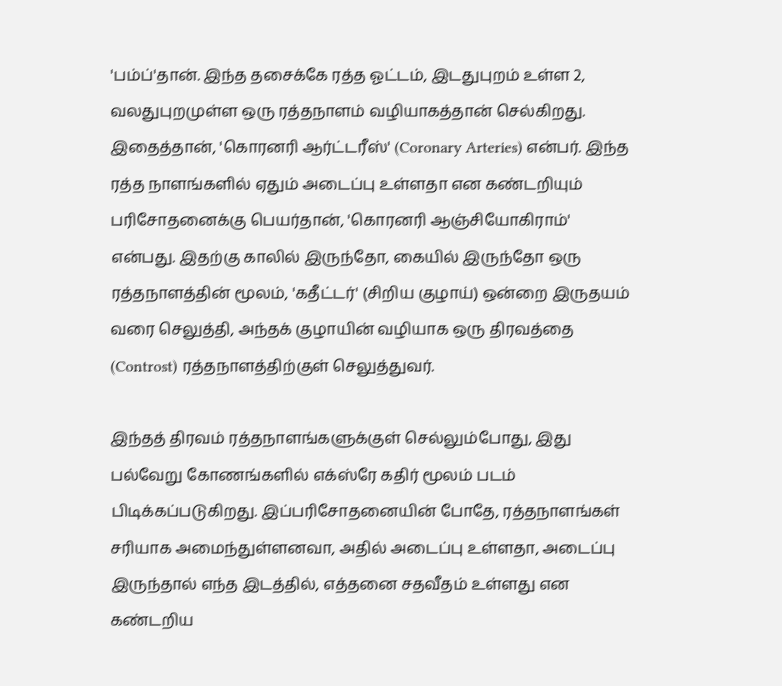'பம்ப்'தான். இந்த தசைக்கே ரத்த ஓட்டம், இடதுபுறம் உள்ள 2, வலதுபுறமுள்ள ஒரு ரத்தநாளம் வழியாகத்தான் செல்கிறது. இதைத்தான், 'கொரனரி ஆர்ட்டரீஸ்' (Coronary Arteries) என்பர். இந்த ரத்த நாளங்களில் ஏதும் அடைப்பு உள்ளதா என கண்டறியும் பரிசோதனைக்கு பெயர்தான், 'கொரனரி ஆஞ்சியோகிராம்' என்பது. இதற்கு காலில் இருந்தோ, கையில் இருந்தோ ஒரு ரத்தநாளத்தின் மூலம், 'கதீட்டர்' (சிறிய குழாய்) ஒன்றை இருதயம் வரை செலுத்தி, அந்தக் குழாயின் வழியாக ஒரு திரவத்தை (Controst) ரத்தநாளத்திற்குள் செலுத்துவர்.

இந்தத் திரவம் ரத்தநாளங்களுக்குள் செல்லும்போது, இது பல்வேறு கோணங்களில் எக்ஸ்ரே கதிர் மூலம் படம் பிடிக்கப்படுகிறது. இப்பரிசோதனையின் போதே, ரத்தநாளங்கள் சரியாக அமைந்துள்ளனவா, அதில் அடைப்பு உள்ளதா, அடைப்பு இருந்தால் எந்த இடத்தில், எத்தனை சதவீதம் உள்ளது என கண்டறிய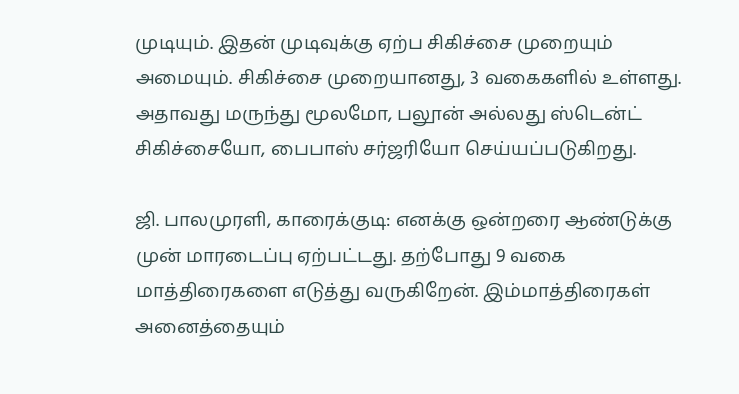முடியும். இதன் முடிவுக்கு ஏற்ப சிகிச்சை முறையும் அமையும். சிகிச்சை முறையானது, 3 வகைகளில் உள்ளது. அதாவது மருந்து மூலமோ, பலூன் அல்லது ஸ்டென்ட் சிகிச்சையோ, பைபாஸ் சர்ஜரியோ செய்யப்படுகிறது.

ஜி. பாலமுரளி, காரைக்குடி: எனக்கு ஒன்றரை ஆண்டுக்கு முன் மாரடைப்பு ஏற்பட்டது. தற்போது 9 வகை மாத்திரைகளை எடுத்து வருகிறேன். இம்மாத்திரைகள் அனைத்தையும்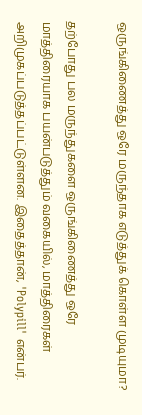ஒருங்கிணைத்து ஒரே மருந்தாக எடுத்துக் கொள்ள முடியுமா?

தற்போது பல மருந்துகளை ஒருங்கிணைத்து ஒரே மாத்திரையாக பயன்படுத்தும் வகையில், மாத்திரைகள் அறிமுகப்படுத்தப்பட்டுள்ளன. இதைத்தான், 'Polypill' என்பர்.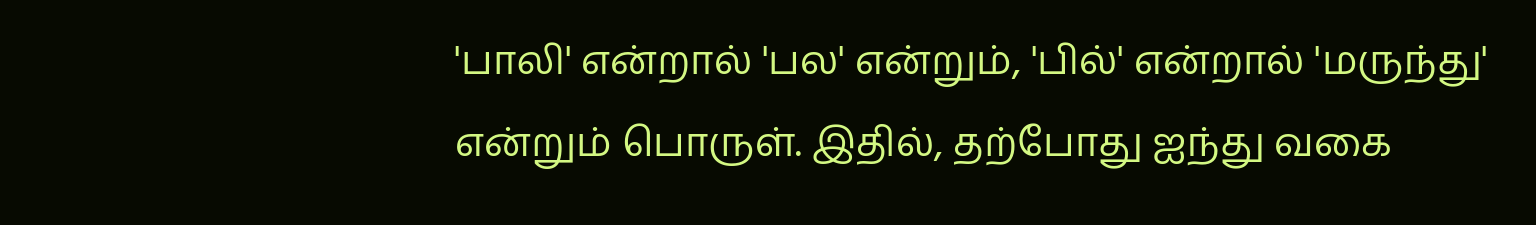'பாலி' என்றால் 'பல' என்றும், 'பில்' என்றால் 'மருந்து' என்றும் பொருள். இதில், தற்போது ஐந்து வகை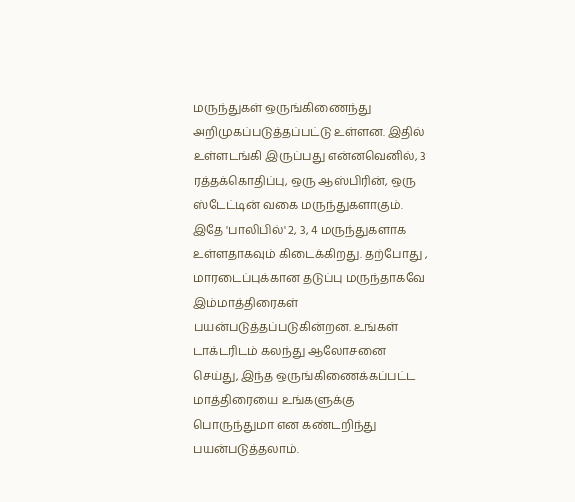மருந்துகள் ஒருங்கிணைந்து அறிமுகப்படுத்தப்பட்டு உள்ளன. இதில் உள்ளடங்கி இருப்பது என்னவெனில், 3 ரத்தக்கொதிப்பு, ஒரு ஆஸ்பிரின், ஒரு ஸ்டேட்டின் வகை மருந்துகளாகும். இதே 'பாலிபில்' 2, 3, 4 மருந்துகளாக உள்ளதாகவும் கிடைக்கிறது. தற்போது , மாரடைப்புக்கான தடுப்பு மருந்தாகவே இம்மாத்திரைகள் பயன்படுத்தப்படுகின்றன. உங்கள் டாக்டரிடம் கலந்து ஆலோசனை செய்து, இந்த ஒருங்கிணைக்கப்பட்ட மாத்திரையை உங்களுக்கு பொருந்துமா என கண்டறிந்து பயன்படுத்தலாம்.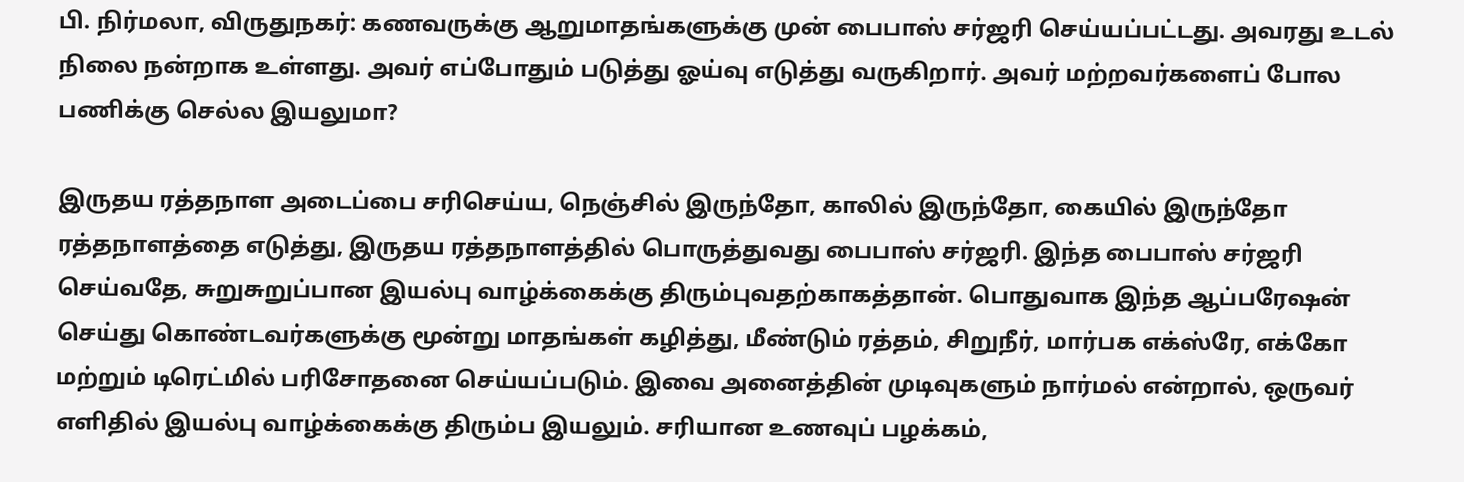பி. நிர்மலா, விருதுநகர்: கணவருக்கு ஆறுமாதங்களுக்கு முன் பைபாஸ் சர்ஜரி செய்யப்பட்டது. அவரது உடல் நிலை நன்றாக உள்ளது. அவர் எப்போதும் படுத்து ஓய்வு எடுத்து வருகிறார். அவர் மற்றவர்களைப் போல பணிக்கு செல்ல இயலுமா?

இருதய ரத்தநாள அடைப்பை சரிசெய்ய, நெஞ்சில் இருந்தோ, காலில் இருந்தோ, கையில் இருந்தோ ரத்தநாளத்தை எடுத்து, இருதய ரத்தநாளத்தில் பொருத்துவது பைபாஸ் சர்ஜரி. இந்த பைபாஸ் சர்ஜரி செய்வதே, சுறுசுறுப்பான இயல்பு வாழ்க்கைக்கு திரும்புவதற்காகத்தான். பொதுவாக இந்த ஆப்பரேஷன் செய்து கொண்டவர்களுக்கு மூன்று மாதங்கள் கழித்து, மீண்டும் ரத்தம், சிறுநீர், மார்பக எக்ஸ்ரே, எக்கோ மற்றும் டிரெட்மில் பரிசோதனை செய்யப்படும். இவை அனைத்தின் முடிவுகளும் நார்மல் என்றால், ஒருவர் எளிதில் இயல்பு வாழ்க்கைக்கு திரும்ப இயலும். சரியான உணவுப் பழக்கம்,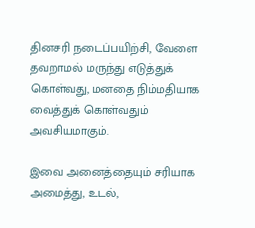தினசரி நடைப்பயிற்சி, வேளை தவறாமல் மருந்து எடுத்துக் கொள்வது, மனதை நிம்மதியாக வைத்துக் கொள்வதும் அவசியமாகும்.

இவை அனைத்தையும் சரியாக அமைத்து, உடல்,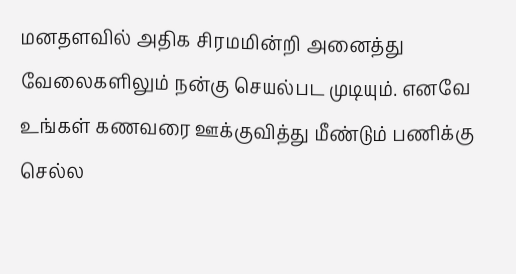மனதளவில் அதிக சிரமமின்றி அனைத்து வேலைகளிலும் நன்கு செயல்பட முடியும். எனவே உங்கள் கணவரை ஊக்குவித்து மீண்டும் பணிக்கு செல்ல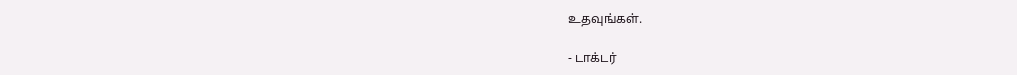உதவுங்கள்.

- டாக்டர்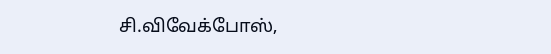சி.விவேக்போஸ்,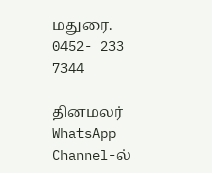மதுரை. 0452- 233 7344

தினமலர் WhatsApp Channel-ல்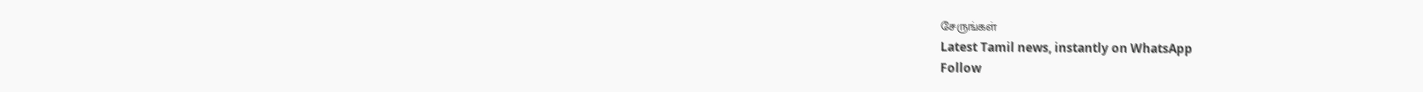சேருங்கள்
Latest Tamil news, instantly on WhatsApp
Follow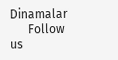Dinamalar
      Follow us